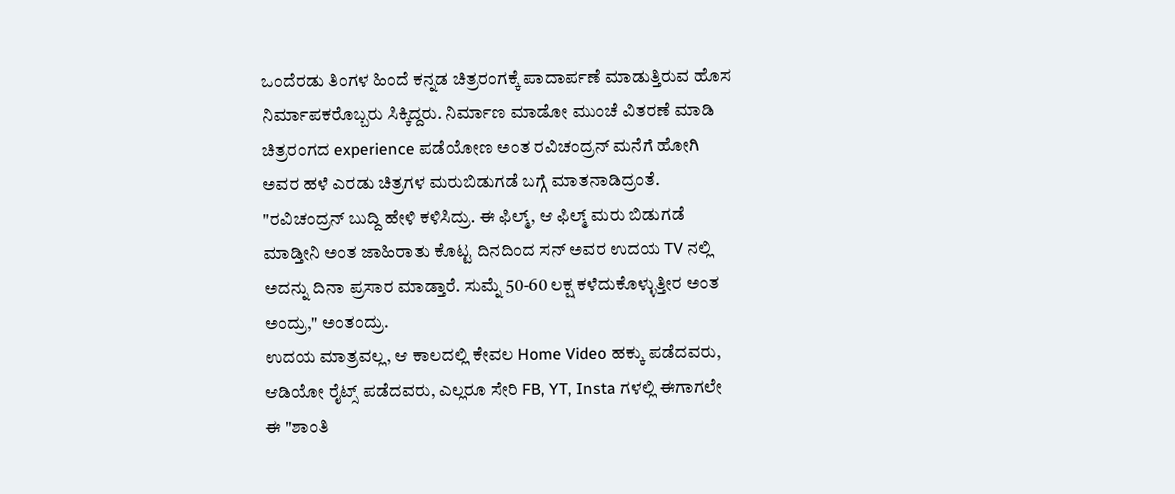ಒಂದೆರಡು ತಿಂಗಳ ಹಿಂದೆ ಕನ್ನಡ ಚಿತ್ರರಂಗಕ್ಕೆ ಪಾದಾರ್ಪಣೆ ಮಾಡುತ್ತಿರುವ ಹೊಸ ನಿರ್ಮಾಪಕರೊಬ್ಬರು ಸಿಕ್ಕಿದ್ದರು. ನಿರ್ಮಾಣ ಮಾಡೋ ಮುಂಚೆ ವಿತರಣೆ ಮಾಡಿ ಚಿತ್ರರಂಗದ experience ಪಡೆಯೋಣ ಅಂತ ರವಿಚಂದ್ರನ್ ಮನೆಗೆ ಹೋಗಿ ಅವರ ಹಳೆ ಎರಡು ಚಿತ್ರಗಳ ಮರುಬಿಡುಗಡೆ ಬಗ್ಗೆ ಮಾತನಾಡಿದ್ರಂತೆ. "ರವಿಚಂದ್ರನ್ ಬುದ್ದಿ ಹೇಳಿ ಕಳಿಸಿದ್ರು. ಈ ಫಿಲ್ಮ್, ಆ ಫಿಲ್ಮ್ ಮರು ಬಿಡುಗಡೆ ಮಾಡ್ತೀನಿ ಅಂತ ಜಾಹಿರಾತು ಕೊಟ್ಟ ದಿನದಿಂದ ಸನ್ ಅವರ ಉದಯ TV ನಲ್ಲಿ ಅದನ್ನು ದಿನಾ ಪ್ರಸಾರ ಮಾಡ್ತಾರೆ. ಸುಮ್ನೆ 50-60 ಲಕ್ಷ ಕಳೆದುಕೊಳ್ಳುತ್ತೀರ ಅಂತ ಅಂದ್ರು," ಅಂತಂದ್ರು.
ಉದಯ ಮಾತ್ರವಲ್ಲ, ಆ ಕಾಲದಲ್ಲಿ ಕೇವಲ Home Video ಹಕ್ಕು ಪಡೆದವರು, ಆಡಿಯೋ ರೈಟ್ಸ್ ಪಡೆದವರು, ಎಲ್ಲರೂ ಸೇರಿ FB, YT, Insta ಗಳಲ್ಲಿ ಈಗಾಗಲೇ ಈ "ಶಾಂತಿ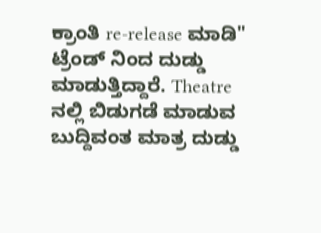ಕ್ರಾಂತಿ re-release ಮಾಡಿ" ಟ್ರೆಂಡ್ ನಿಂದ ದುಡ್ಡು ಮಾಡುತ್ತಿದ್ದಾರೆ. Theatre ನಲ್ಲಿ ಬಿಡುಗಡೆ ಮಾಡುವ ಬುದ್ದಿವಂತ ಮಾತ್ರ ದುಡ್ಡು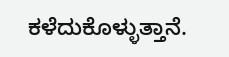ಕಳೆದುಕೊಳ್ಳುತ್ತಾನೆ.